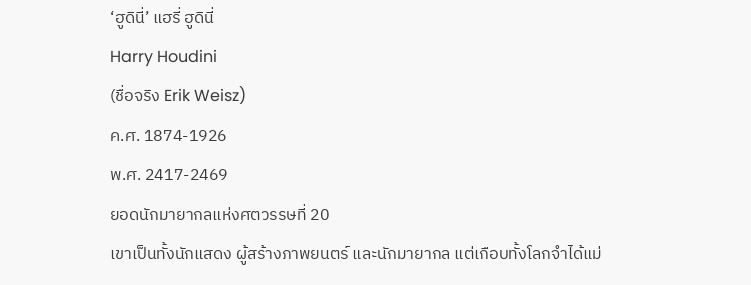‘ฮูดินี่’ แฮรี่ ฮูดินี่
Harry Houdini
(ชื่อจริง Erik Weisz)
ค.ศ. 1874-1926
พ.ศ. 2417-2469
ยอดนักมายากลแห่งศตวรรษที่ 20
เขาเป็นทั้งนักแสดง ผู้สร้างภาพยนตร์ และนักมายากล แต่เกือบทั้งโลกจำได้แม่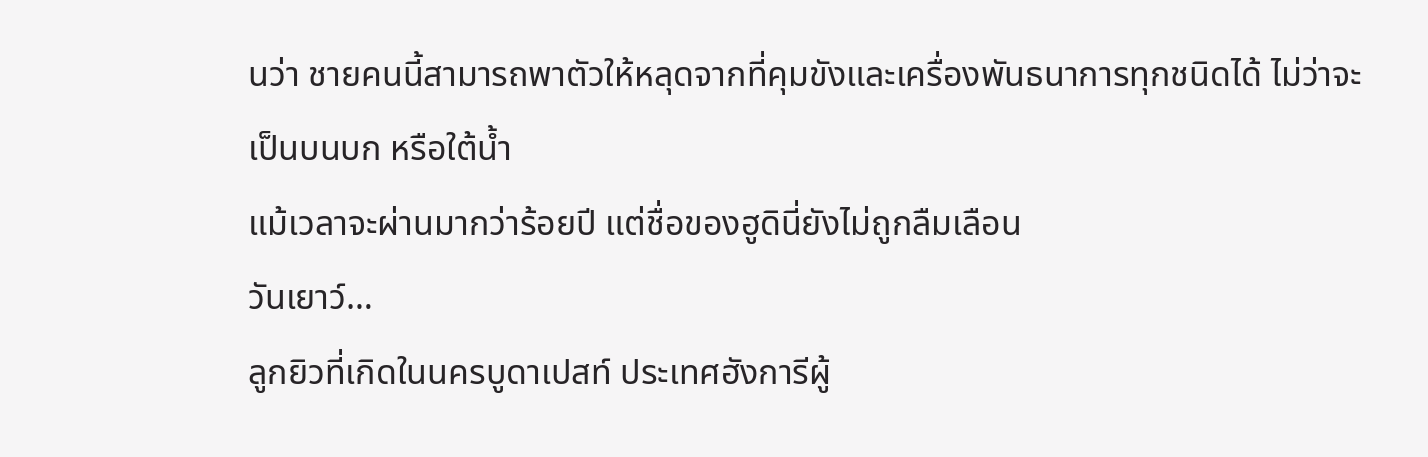นว่า ชายคนนี้สามารถพาตัวให้หลุดจากที่คุมขังและเครื่องพันธนาการทุกชนิดได้ ไม่ว่าจะเป็นบนบก หรือใต้น้ำ
แม้เวลาจะผ่านมากว่าร้อยปี แต่ชื่อของฮูดินี่ยังไม่ถูกลืมเลือน
วันเยาว์…
ลูกยิวที่เกิดในนครบูดาเปสท์ ประเทศฮังการีผู้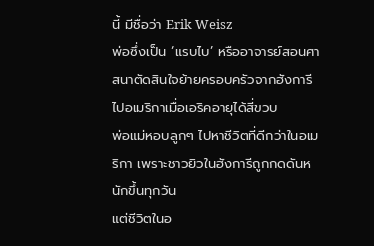นี้ มีชื่อว่า Erik Weisz
พ่อซึ่งเป็น ‘แรบไบ’ หรืออาจารย์สอนศาสนาตัดสินใจย้ายครอบครัวจากฮังการีไปอเมริกาเมื่อเอริคอายุได้สี่ขวบ
พ่อแม่หอบลูกๆ ไปหาชีวิตที่ดีกว่าในอเมริกา เพราะชาวยิวในฮังการีถูกกดดันหนักขึ้นทุกวัน
แต่ชีวิตในอ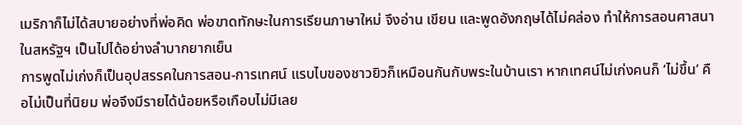เมริกาก็ไม่ได้สบายอย่างที่พ่อคิด พ่อขาดทักษะในการเรียนภาษาใหม่ จึงอ่าน เขียน และพูดอังกฤษได้ไม่คล่อง ทำให้การสอนศาสนาในสหรัฐฯ เป็นไปได้อย่างลำบากยากเย็น
การพูดไม่เก่งก็เป็นอุปสรรคในการสอน-การเทศน์ แรบไบของชาวยิวก็เหมือนกันกับพระในบ้านเรา หากเทศน์ไม่เก่งคนก็ ‘ไม่ขึ้น’ คือไม่เป็นที่นิยม พ่อจึงมีรายได้น้อยหรือเกือบไม่มีเลย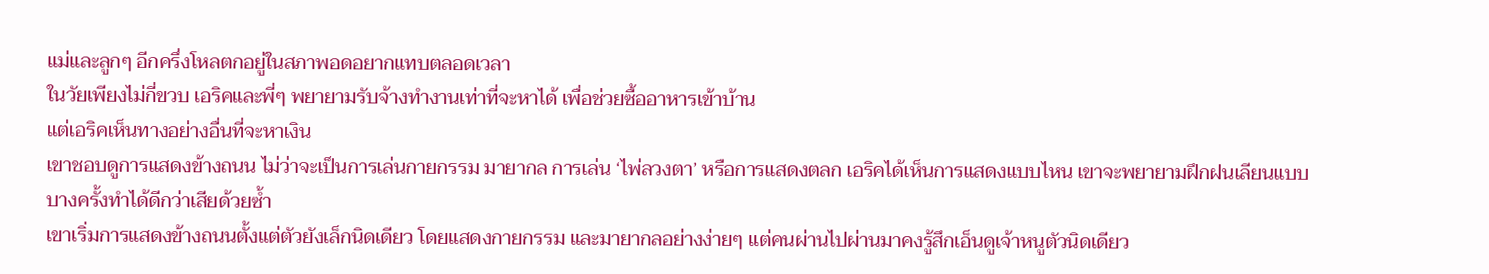แม่และลูกๆ อีกครึ่งโหลตกอยู่ในสภาพอดอยากแทบตลอดเวลา
ในวัยเพียงไม่กี่ขวบ เอริคและพี่ๆ พยายามรับจ้างทำงานเท่าที่จะหาได้ เพื่อช่วยซื้ออาหารเข้าบ้าน
แต่เอริคเห็นทางอย่างอื่นที่จะหาเงิน
เขาชอบดูการแสดงข้างถนน ไม่ว่าจะเป็นการเล่นกายกรรม มายากล การเล่น ‘ไพ่ลวงตา’ หรือการแสดงตลก เอริคได้เห็นการแสดงแบบไหน เขาจะพยายามฝึกฝนเลียนแบบ บางครั้งทำได้ดีกว่าเสียด้วยซ้ำ
เขาเริ่มการแสดงข้างถนนตั้งแต่ตัวยังเล็กนิดเดียว โดยแสดงกายกรรม และมายากลอย่างง่ายๆ แต่คนผ่านไปผ่านมาคงรู้สึกเอ็นดูเจ้าหนูตัวนิดเดียว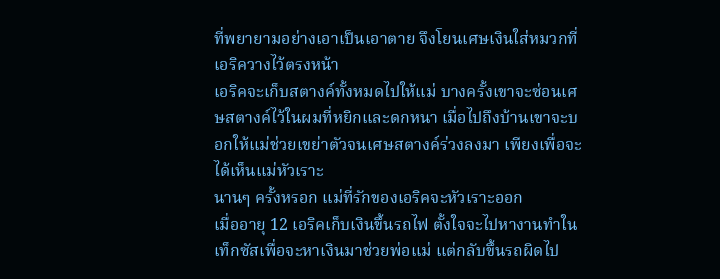ที่พยายามอย่างเอาเป็นเอาตาย จึงโยนเศษเงินใส่หมวกที่เอริควางไว้ตรงหน้า
เอริคจะเก็บสตางค์ทั้งหมดไปให้แม่ บางครั้งเขาจะซ่อนเศษสตางค์ไว้ในผมที่หยิกและดกหนา เมื่อไปถึงบ้านเขาจะบอกให้แม่ช่วยเขย่าตัวจนเศษสตางค์ร่วงลงมา เพียงเพื่อจะได้เห็นแม่หัวเราะ
นานๆ ครั้งหรอก แม่ที่รักของเอริคจะหัวเราะออก
เมื่ออายุ 12 เอริคเก็บเงินขึ้นรถไฟ ตั้งใจจะไปหางานทำในเท็กซัสเพื่อจะหาเงินมาช่วยพ่อแม่ แต่กลับขึ้นรถผิดไป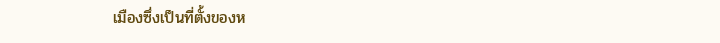เมืองซึ่งเป็นที่ตั้งของห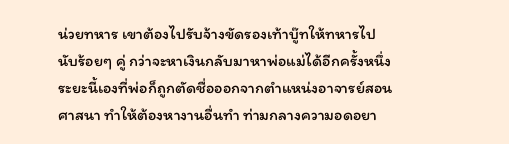น่วยทหาร เขาต้องไปรับจ้างขัดรองเท้าบู๊ทให้ทหารไปนับร้อยๆ คู่ กว่าจะหาเงินกลับมาหาพ่อแม่ได้อีกครั้งหนึ่ง
ระยะนี้เองที่พ่อก็ถูกตัดชื่อออกจากตำแหน่งอาจารย์สอนศาสนา ทำให้ต้องหางานอื่นทำ ท่ามกลางความอดอยา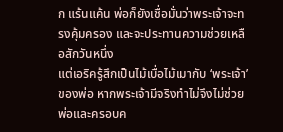ก แร้นแค้น พ่อก็ยังเชื่อมั่นว่าพระเจ้าจะทรงคุ้มครอง และจะประทานความช่วยเหลือสักวันหนึ่ง
แต่เอริครู้สึกเป็นไม้เบื่อไม้เมากับ ‘พระเจ้า’ ของพ่อ หากพระเจ้ามีจริงทำไม่จึงไม่ช่วยพ่อและครอบค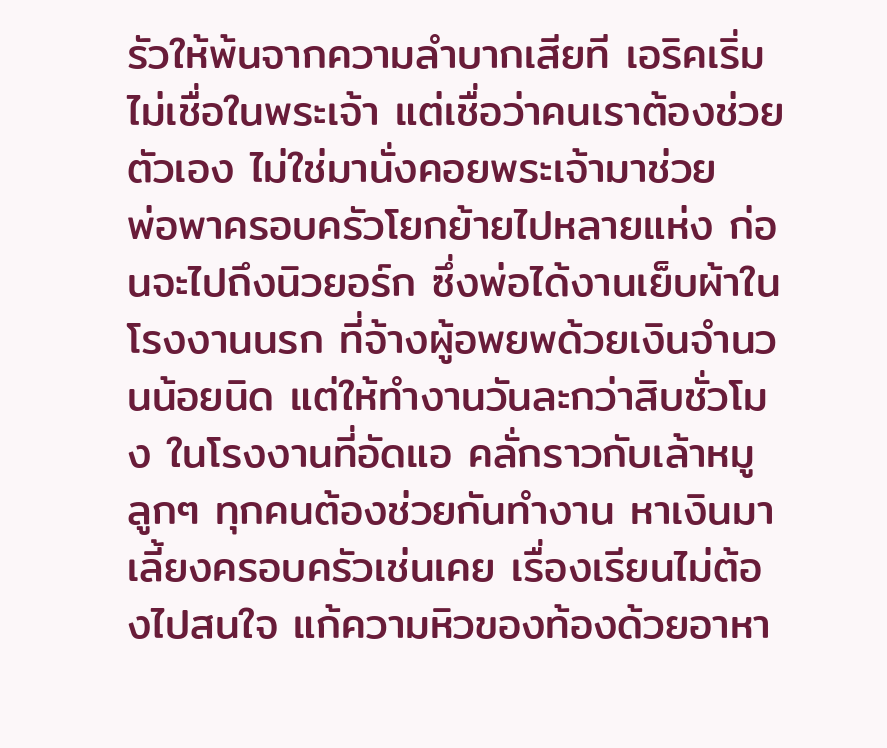รัวให้พ้นจากความลำบากเสียที เอริคเริ่มไม่เชื่อในพระเจ้า แต่เชื่อว่าคนเราต้องช่วยตัวเอง ไม่ใช่มานั่งคอยพระเจ้ามาช่วย
พ่อพาครอบครัวโยกย้ายไปหลายแห่ง ก่อนจะไปถึงนิวยอร์ก ซึ่งพ่อได้งานเย็บผ้าในโรงงานนรก ที่จ้างผู้อพยพด้วยเงินจำนวนน้อยนิด แต่ให้ทำงานวันละกว่าสิบชั่วโมง ในโรงงานที่อัดแอ คลั่กราวกับเล้าหมู
ลูกๆ ทุกคนต้องช่วยกันทำงาน หาเงินมาเลี้ยงครอบครัวเช่นเคย เรื่องเรียนไม่ต้องไปสนใจ แก้ความหิวของท้องด้วยอาหา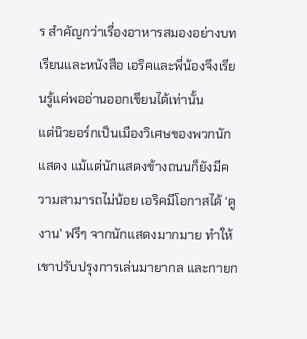ร สำคัญกว่าเรื่องอาหารสมองอย่างบทเรียนและหนังสือ เอริคและพี่น้องจึงเรียนรู้แค่พออ่านออกเขียนได้เท่านั้น
แต่นิวยอร์กเป็นเมืองวิเศษของพวกนักแสดง แม้แต่นักแสดงข้างถนนก็ยังมีความสามารถไม่น้อย เอริคมีโอกาสได้ ‘ดูงาน’ ฟรีๆ จากนักแสดงมากมาย ทำให้เขาปรับปรุงการเล่นมายากล และกายก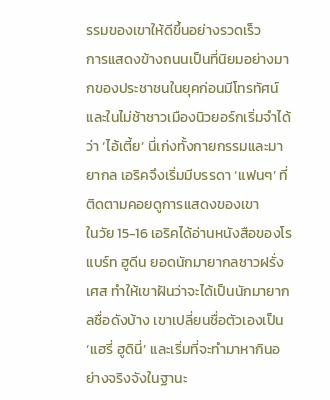รรมของเขาให้ดีขึ้นอย่างรวดเร็ว
การแสดงข้างถนนเป็นที่นิยมอย่างมากของประชาชนในยุคก่อนมีโทรทัศน์ และในไม่ช้าชาวเมืองนิวยอร์กเริ่มจำได้ว่า ‘ไอ้เตี้ย’ นี่เก่งทั้งกายกรรมและมายากล เอริคจึงเริ่มมีบรรดา ‘แฟนๆ’ ที่ติดตามคอยดูการแสดงของเขา
ในวัย 15-16 เอริคได้อ่านหนังสือของโรแบร์ท ฮูดีน ยอดนักมายากลชาวฝรั่งเศส ทำให้เขาฝันว่าจะได้เป็นนักมายากลชื่อดังบ้าง เขาเปลี่ยนชื่อตัวเองเป็น ‘แฮรี่ ฮูดินี่’ และเริ่มที่จะทำมาหากินอย่างจริงจังในฐานะ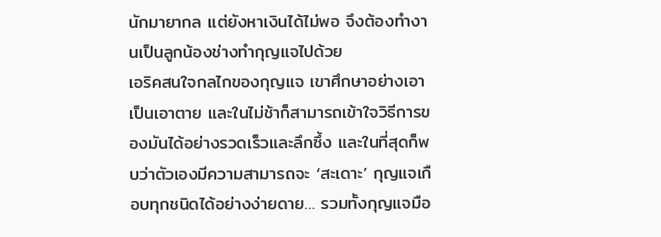นักมายากล แต่ยังหาเงินได้ไม่พอ จึงต้องทำงานเป็นลูกน้องช่างทำกุญแจไปด้วย
เอริคสนใจกลไกของกุญแจ เขาศึกษาอย่างเอาเป็นเอาตาย และในไม่ช้าก็สามารถเข้าใจวิธีการของมันได้อย่างรวดเร็วและลึกซึ้ง และในที่สุดก็พบว่าตัวเองมีความสามารถจะ ‘สะเดาะ’ กุญแจเกือบทุกชนิดได้อย่างง่ายดาย… รวมทั้งกุญแจมือ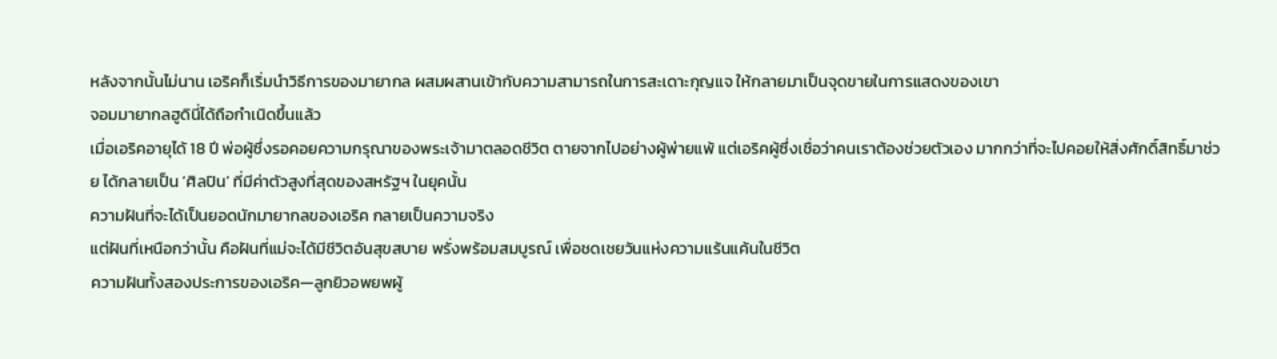หลังจากนั้นไม่นาน เอริคก็เริ่มนำวิธีการของมายากล ผสมผสานเข้ากับความสามารถในการสะเดาะกุญแจ ให้กลายมาเป็นจุดขายในการแสดงของเขา
จอมมายากลฮูดินี่ได้ถือกำเนิดขึ้นแล้ว
เมื่อเอริคอายุได้ 18 ปี พ่อผู้ซึ่งรอคอยความกรุณาของพระเจ้ามาตลอดชีวิต ตายจากไปอย่างผู้พ่ายแพ้ แต่เอริคผู้ซึ่งเชื่อว่าคนเราต้องช่วยตัวเอง มากกว่าที่จะไปคอยให้สิ่งศักดิ์สิทธิ์มาช่วย ได้กลายเป็น ‘ศิลปิน’ ที่มีค่าตัวสูงที่สุดของสหรัฐฯ ในยุคนั้น
ความฝันที่จะได้เป็นยอดนักมายากลของเอริค กลายเป็นความจริง
แต่ฝันที่เหนือกว่านั้น คือฝันที่แม่จะได้มีชีวิตอันสุขสบาย พรั่งพร้อมสมบูรณ์ เพื่อชดเชยวันแห่งความแร้นแค้นในชีวิต
ความฝันทั้งสองประการของเอริค—ลูกยิวอพยพผู้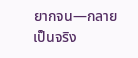ยากจน—กลายเป็นจริง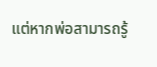แต่หากพ่อสามารถรู้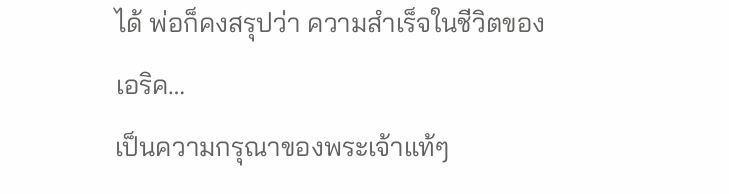ได้ พ่อก็คงสรุปว่า ความสำเร็จในชีวิตของเอริค…
เป็นความกรุณาของพระเจ้าแท้ๆ